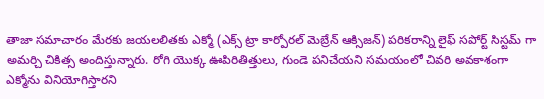తాజా సమాచారం మేరకు జయలలితకు ఎక్మో (ఎక్స్ ట్రా కార్పోరల్ మెబ్రేన్ ఆక్సిజన్) పరికరాన్ని లైఫ్ సపోర్ట్ సిస్టమ్ గా అమర్చి చికిత్స అందిస్తున్నారు. రోగి యొక్క ఊపిరితిత్తులు, గుండె పనిచేయని సమయంలో చివరి అవకాశంగా ఎక్మోను వినియోగిస్తారని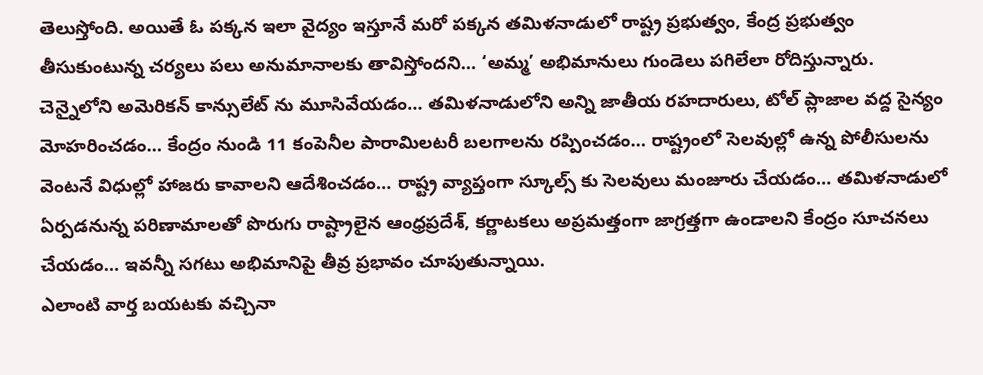తెలుస్తోంది. అయితే ఓ పక్కన ఇలా వైద్యం ఇస్తూనే మరో పక్కన తమిళనాడులో రాష్ట్ర ప్రభుత్వం, కేంద్ర ప్రభుత్వం తీసుకుంటున్న చర్యలు పలు అనుమానాలకు తావిస్తోందని… ‘అమ్మ’ అభిమానులు గుండెలు పగిలేలా రోదిస్తున్నారు.
చెన్నైలోని అమెరికన్ కాన్సులేట్ ను మూసివేయడం… తమిళనాడులోని అన్ని జాతీయ రహదారులు, టోల్ ప్లాజాల వద్ద సైన్యం మోహరించడం… కేంద్రం నుండి 11 కంపెనీల పారామిలటరీ బలగాలను రప్పించడం… రాష్ట్రంలో సెలవుల్లో ఉన్న పోలీసులను వెంటనే విధుల్లో హాజరు కావాలని ఆదేశించడం… రాష్ట్ర వ్యాప్తంగా స్కూల్స్ కు సెలవులు మంజూరు చేయడం… తమిళనాడులో ఏర్పడనున్న పరిణామాలతో పొరుగు రాష్ట్రాలైన ఆంధ్రప్రదేశ్, కర్ణాటకలు అప్రమత్తంగా జాగ్రత్తగా ఉండాలని కేంద్రం సూచనలు చేయడం… ఇవన్నీ సగటు అభిమానిపై తీవ్ర ప్రభావం చూపుతున్నాయి.
ఎలాంటి వార్త బయటకు వచ్చినా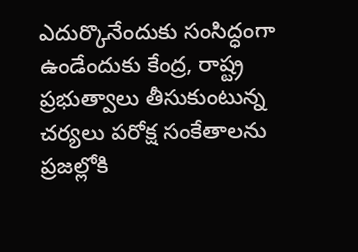ఎదుర్కొనేందుకు సంసిద్ధంగా ఉండేందుకు కేంద్ర, రాష్ట్ర ప్రభుత్వాలు తీసుకుంటున్న చర్యలు పరోక్ష సంకేతాలను ప్రజల్లోకి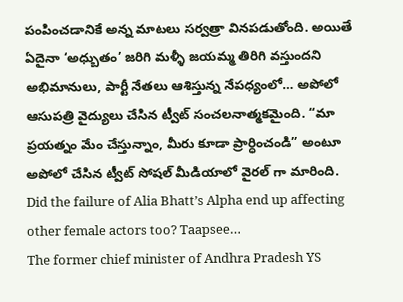పంపించడానికే అన్న మాటలు సర్వత్రా వినపడుతోంది. అయితే ఏదైనా ‘అధ్బుతం’ జరిగి మళ్ళీ జయమ్మ తిరిగి వస్తుందని అభిమానులు, పార్టీ నేతలు ఆశిస్తున్న నేపధ్యంలో… అపోలో ఆసుపత్రి వైద్యులు చేసిన ట్వీట్ సంచలనాత్మకమైంది. “మా ప్రయత్నం మేం చేస్తున్నాం, మీరు కూడా ప్రార్ధించండి” అంటూ అపోలో చేసిన ట్వీట్ సోషల్ మీడియాలో వైరల్ గా మారింది.
Did the failure of Alia Bhatt’s Alpha end up affecting other female actors too? Taapsee…
The former chief minister of Andhra Pradesh YS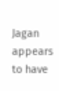Jagan appears to have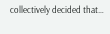collectively decided that…